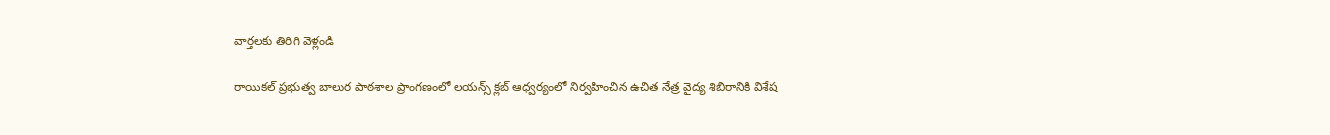వార్తలకు తిరిగి వెళ్లండి

రాయికల్ ప్రభుత్వ బాలుర పాఠశాల ప్రాంగణంలో లయన్స్ క్లబ్ ఆధ్వర్యంలో నిర్వహించిన ఉచిత నేత్ర వైద్య శిబిరానికి విశేష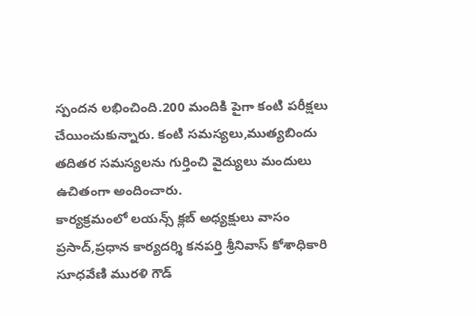స్పందన లభించింది.200 మందికి పైగా కంటి పరీక్షలు చేయించుకున్నారు. కంటి సమస్యలు,ముత్యబిందు తదితర సమస్యలను గుర్తించి వైద్యులు మందులు ఉచితంగా అందించారు.
కార్యక్రమంలో లయన్స్ క్లబ్ అధ్యక్షులు వాసం ప్రసాద్,ప్రధాన కార్యదర్శి కనపర్తి శ్రీనివాస్ కోశాధికారి సూధవేణి మురళి గౌడ్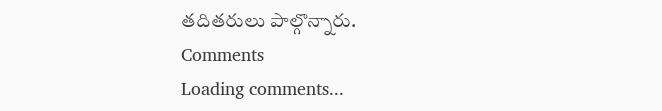తదితరులు పాల్గొన్నారు.
Comments
Loading comments...